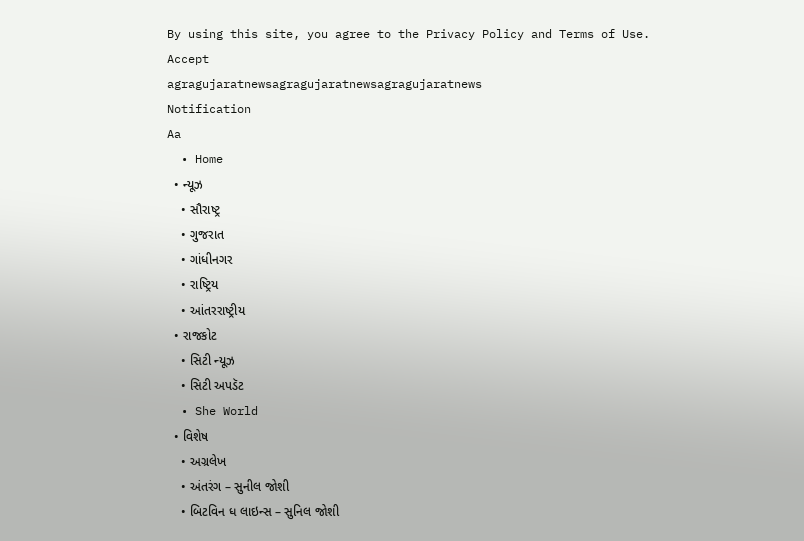By using this site, you agree to the Privacy Policy and Terms of Use.
Accept
agragujaratnewsagragujaratnewsagragujaratnews
Notification
Aa
  • Home
  • ન્યૂઝ
    • સૌરાષ્ટ્ર
    • ગુજરાત
    • ગાંધીનગર
    • રાષ્ટ્રિય
    • આંતરરાષ્ટ્રીય
  • રાજકોટ
    • સિટી ન્યૂઝ
    • સિટી અપડૅટ
  • She World
  • વિશેષ
    • અગ્રલેખ
    • અંતરંગ – સુનીલ જોશી
    • બિટવિન ધ લાઇન્સ – સુનિલ જોશી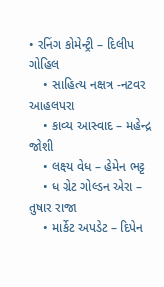• રનિંગ કોમેન્ટ્રી – દિલીપ ગોહિલ
    • સાહિત્ય નક્ષત્ર -નટવર આહલપરા
    • કાવ્ય આસ્વાદ – મહેન્દ્ર જોશી
    • લક્ષ્ય વેધ – હેમેન ભટ્ટ
    • ધ ગ્રેટ ગોલ્ડન એરા – તુષાર રાજા
    • માર્કેટ અપડેટ – દિપેન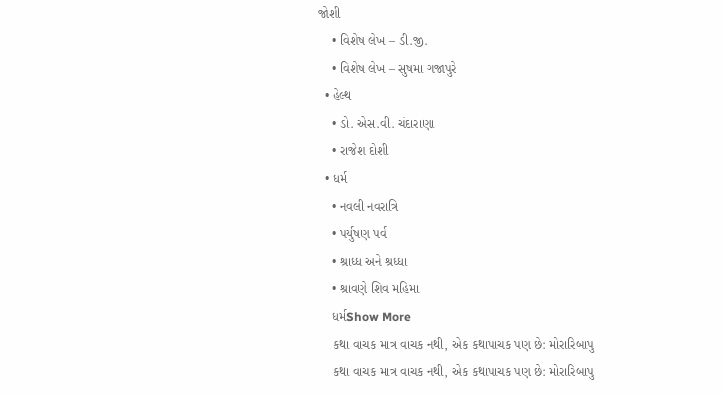જોશી
    • વિશેષ લેખ – ડી.જી.
    • વિશેષ લેખ – સુષમા ગજાપુરે
  • હેલ્થ
    • ડો. એસ.વી. ચંદારાણા
    • રાજેશ દોશી
  • ધર્મ
    • નવલી નવરાત્રિ
    • પર્યુષણ પર્વ
    • શ્રાધ્ધ અને શ્રધ્ધા
    • શ્રાવણે શિવ મહિમા
    ધર્મShow More
    કથા વાચક માત્ર વાચક નથી, એક કથાપાચક પણ છે: મોરારિબાપુ
    કથા વાચક માત્ર વાચક નથી, એક કથાપાચક પણ છે: મોરારિબાપુ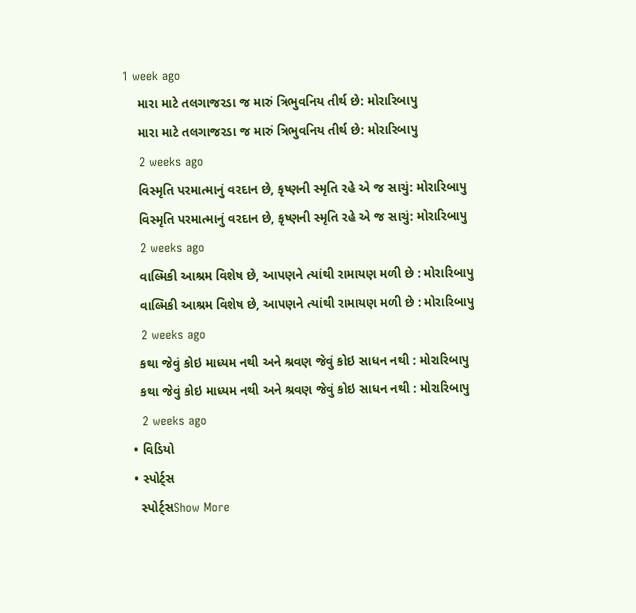1 week ago
    મારા માટે તલગાજરડા જ મારું ત્રિભુવનિય તીર્થ છે: મોરારિબાપુ
    મારા માટે તલગાજરડા જ મારું ત્રિભુવનિય તીર્થ છે: મોરારિબાપુ
    2 weeks ago
    વિસ્મૃતિ પરમાત્માનું વરદાન છે, કૃષ્ણની સ્મૃતિ રહે એ જ સાચું: મોરારિબાપુ
    વિસ્મૃતિ પરમાત્માનું વરદાન છે, કૃષ્ણની સ્મૃતિ રહે એ જ સાચું: મોરારિબાપુ
    2 weeks ago
    વાલ્મિકી આશ્રમ વિશેષ છે, આપણને ત્યાંથી રામાયણ મળી છે : મોરારિબાપુ
    વાલ્મિકી આશ્રમ વિશેષ છે, આપણને ત્યાંથી રામાયણ મળી છે : મોરારિબાપુ
    2 weeks ago
    કથા જેવું કોઇ માધ્યમ નથી અને શ્રવણ જેવું કોઇ સાધન નથી : મોરારિબાપુ
    કથા જેવું કોઇ માધ્યમ નથી અને શ્રવણ જેવું કોઇ સાધન નથી : મોરારિબાપુ
    2 weeks ago
  • વિડિયો
  • સ્પોર્ટ્સ
    સ્પોર્ટ્સShow More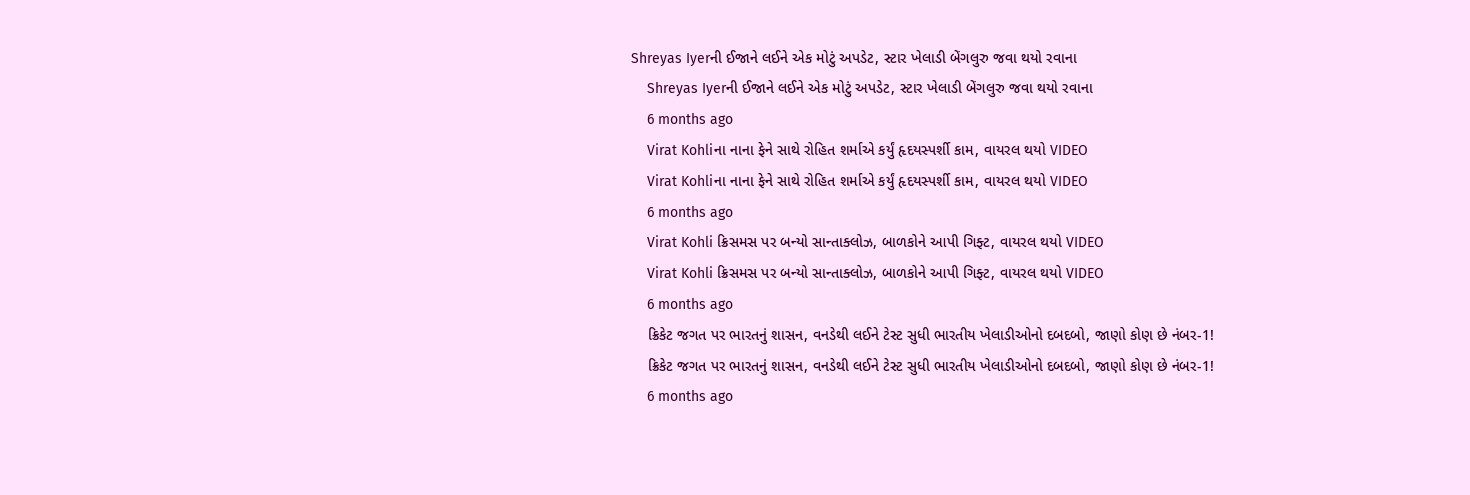Shreyas Iyerની ઈજાને લઈને એક મોટું અપડેટ, સ્ટાર ખેલાડી બેંગલુરુ જવા થયો રવાના
    Shreyas Iyerની ઈજાને લઈને એક મોટું અપડેટ, સ્ટાર ખેલાડી બેંગલુરુ જવા થયો રવાના
    6 months ago
    Virat Kohliના નાના ફેને સાથે રોહિત શર્માએ કર્યું હૃદયસ્પર્શી કામ, વાયરલ થયો VIDEO
    Virat Kohliના નાના ફેને સાથે રોહિત શર્માએ કર્યું હૃદયસ્પર્શી કામ, વાયરલ થયો VIDEO
    6 months ago
    Virat Kohli ક્રિસમસ પર બન્યો સાન્તાક્લોઝ, બાળકોને આપી ગિફ્ટ, વાયરલ થયો VIDEO
    Virat Kohli ક્રિસમસ પર બન્યો સાન્તાક્લોઝ, બાળકોને આપી ગિફ્ટ, વાયરલ થયો VIDEO
    6 months ago
    ક્રિકેટ જગત પર ભારતનું શાસન, વનડેથી લઈને ટેસ્ટ સુધી ભારતીય ખેલાડીઓનો દબદબો, જાણો કોણ છે નંબર-1!
    ક્રિકેટ જગત પર ભારતનું શાસન, વનડેથી લઈને ટેસ્ટ સુધી ભારતીય ખેલાડીઓનો દબદબો, જાણો કોણ છે નંબર-1!
    6 months ago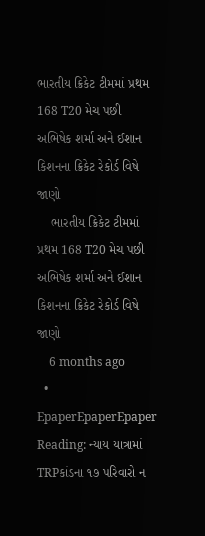ભારતીય ક્રિકેટ ટીમમાં પ્રથમ 168 T20 મેચ પછી અભિષેક શર્મા અને ઈશાન કિશનના ક્રિકેટ રેકોર્ડ વિષે જાણો
    ભારતીય ક્રિકેટ ટીમમાં પ્રથમ 168 T20 મેચ પછી અભિષેક શર્મા અને ઈશાન કિશનના ક્રિકેટ રેકોર્ડ વિષે જાણો
    6 months ago
  • EpaperEpaperEpaper
Reading: ન્યાય યાત્રામાં TRPકાંડના ૧૭ પરિવારો ન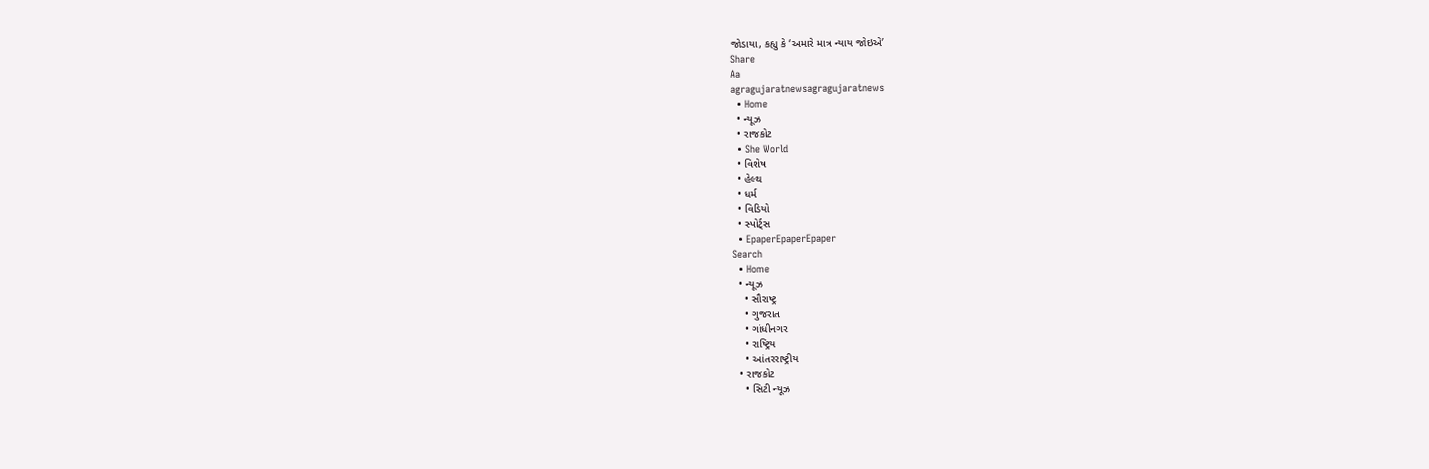જોડાયા, કહ્યુ કે ‘અમારે માત્ર ન્યાય જોઇએ’
Share
Aa
agragujaratnewsagragujaratnews
  • Home
  • ન્યૂઝ
  • રાજકોટ
  • She World
  • વિશેષ
  • હેલ્થ
  • ધર્મ
  • વિડિયો
  • સ્પોર્ટ્સ
  • EpaperEpaperEpaper
Search
  • Home
  • ન્યૂઝ
    • સૌરાષ્ટ્ર
    • ગુજરાત
    • ગાંધીનગર
    • રાષ્ટ્રિય
    • આંતરરાષ્ટ્રીય
  • રાજકોટ
    • સિટી ન્યૂઝ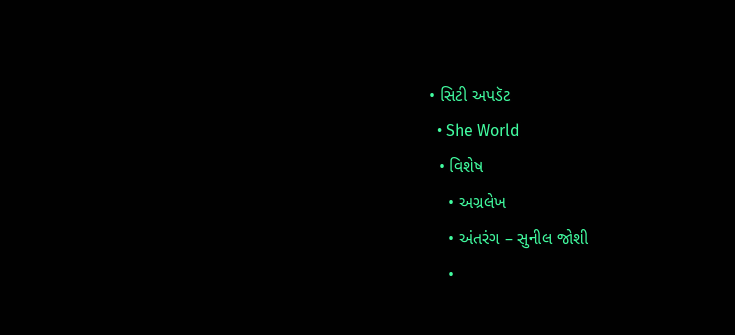• સિટી અપડૅટ
  • She World
  • વિશેષ
    • અગ્રલેખ
    • અંતરંગ – સુનીલ જોશી
    •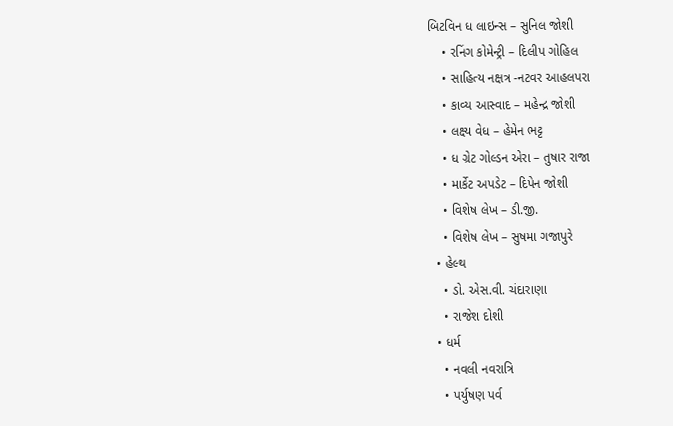બિટવિન ધ લાઇન્સ – સુનિલ જોશી
    • રનિંગ કોમેન્ટ્રી – દિલીપ ગોહિલ
    • સાહિત્ય નક્ષત્ર -નટવર આહલપરા
    • કાવ્ય આસ્વાદ – મહેન્દ્ર જોશી
    • લક્ષ્ય વેધ – હેમેન ભટ્ટ
    • ધ ગ્રેટ ગોલ્ડન એરા – તુષાર રાજા
    • માર્કેટ અપડેટ – દિપેન જોશી
    • વિશેષ લેખ – ડી.જી.
    • વિશેષ લેખ – સુષમા ગજાપુરે
  • હેલ્થ
    • ડો. એસ.વી. ચંદારાણા
    • રાજેશ દોશી
  • ધર્મ
    • નવલી નવરાત્રિ
    • પર્યુષણ પર્વ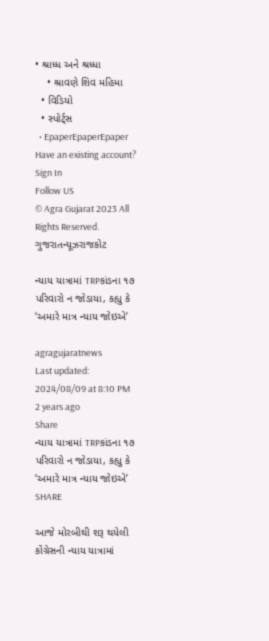• શ્રાધ્ધ અને શ્રધ્ધા
    • શ્રાવણે શિવ મહિમા
  • વિડિયો
  • સ્પોર્ટ્સ
  • EpaperEpaperEpaper
Have an existing account? Sign In
Follow US
© Agra Gujarat 2023 All Rights Reserved.
ગુજરાતન્યૂઝરાજકોટ

ન્યાય યાત્રામાં TRPકાંડના ૧૭ પરિવારો ન જોડાયા, કહ્યુ કે ‘અમારે માત્ર ન્યાય જોઇએ’

agragujaratnews
Last updated: 2024/08/09 at 8:10 PM
2 years ago
Share
ન્યાય યાત્રામાં TRPકાંડના ૧૭ પરિવારો ન જોડાયા, કહ્યુ કે ‘અમારે માત્ર ન્યાય જોઇએ’
SHARE

આજે મોરબીથી શરૂ થયેલી કોંગ્રેસની ન્યાય યાત્રામાં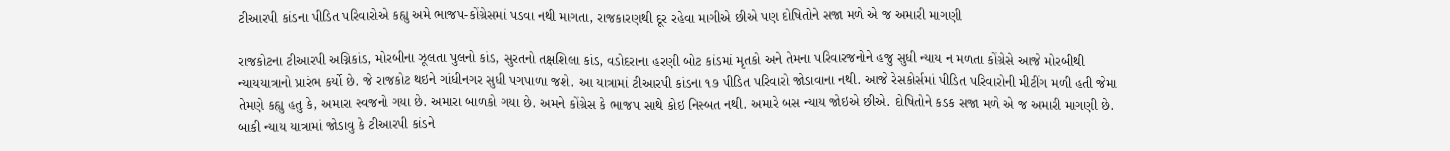ટીઆરપી કાંડના પીડિત પરિવારોએ કહ્યુ અમે ભાજપ-કોંગ્રેસમાં પડવા નથી માગતા, રાજકારણથી દૂર રહેવા માગીએ છીએ પણ દોષિતોને સજા મળે એ જ અમારી માગણી

રાજકોટના ટીઆરપી અગ્નિકાંડ, મોરબીના ઝૂલતા પુલનો કાંડ, સુરતનો તક્ષશિલા કાંડ, વડોદરાના હરણી બોટ કાંડમાં મૃતકો અને તેમના પરિવારજનોને હજુ સુધી ન્યાય ન મળતા કોંગ્રેસે આજે મોરબીથી ન્યાયયાત્રાનો પ્રારંભ કર્યો છે. જે રાજકોટ થઇને ગાંધીનગર સુધી પગપાળા જશે. આ યાત્રામાં ટીઆરપી કાંડના ૧૭ પીડિત પરિવારો જોડાવાના નથી. આજે રેસકોર્સમાં પીડિત પરિવારોની મીટીંગ મળી હતી જેમા તેમણે કહ્યુ હતુ કે, અમારા સ્વજનો ગયા છે. અમારા બાળકો ગયા છે. અમને કોંગ્રેસ કે ભાજપ સાથે કોઇ નિસ્બત નથી. અમારે બસ ન્યાય જોઇએ છીએ. દોષિતોને કડક સજા મળે એ જ અમારી માગણી છે. બાકી ન્યાય યાત્રામાં જોડાવુ કે ટીઆરપી કાંડને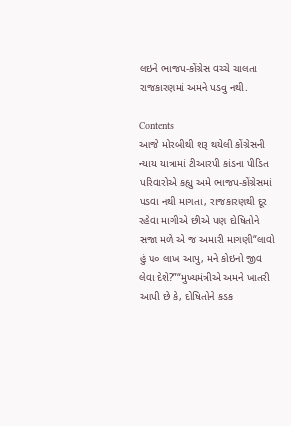લઇને ભાજપ-કોંગ્રેસ વચ્ચે ચાલતા રાજકારણમાં અમને પડવુ નથી.

Contents
આજે મોરબીથી શરૂ થયેલી કોંગ્રેસની ન્યાય યાત્રામાં ટીઆરપી કાંડના પીડિત પરિવારોએ કહ્યુ અમે ભાજપ-કોંગ્રેસમાં પડવા નથી માગતા, રાજકારણથી દૂર રહેવા માગીએ છીએ પણ દોષિતોને સજા મળે એ જ અમારી માગણી“લાવો હું ૫૦ લાખ આપુ, મને કોઇનો જીવ લેવા દેશે?”“મુખ્યમંત્રીએ અમને ખાતરી આપી છે કે, દોષિતોને કડક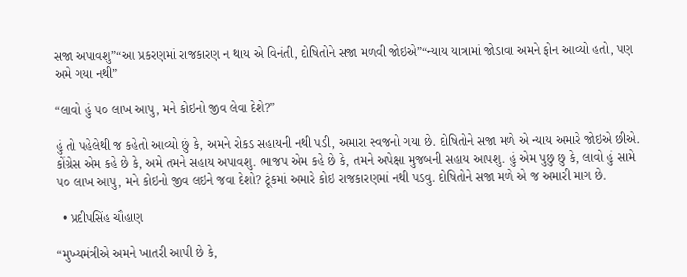સજા અપાવશુ”“આ પ્રકરણમાં રાજકારણ ન થાય એ વિનંતી, દોષિતોને સજા મળવી જોઇએ”“ન્યાય યાત્રામાં જોડાવા અમને ફોન આવ્યો હતો, પણ અમે ગયા નથી”

“લાવો હું ૫૦ લાખ આપુ, મને કોઇનો જીવ લેવા દેશે?”

હું તો પહેલેથી જ કહેતો આવ્યો છું કે, અમને રોકડ સહાયની નથી પડી, અમારા સ્વજનો ગયા છે. દોષિતોને સજા મળે એ ન્યાય અમારે જોઇએ છીએ. કોંગ્રેસ એમ કહે છે કે, અમે તમને સહાય અપાવશુ. ભાજપ એમ કહે છે કે, તમને અપેક્ષા મુજબની સહાય આપશુ. હું એમ પુછુ છુ કે, લાવો હું સામે ૫૦ લાખ આપુ, મને કોઇનો જીવ લઇને જવા દેશો? ટૂંકમાં અમારે કોઇ રાજકારણમાં નથી પડવુ. દોષિતોને સજા મળે એ જ અમારી માગ છે.

  • પ્રદીપસિંહ ચૌહાણ

“મુખ્યમંત્રીએ અમને ખાતરી આપી છે કે,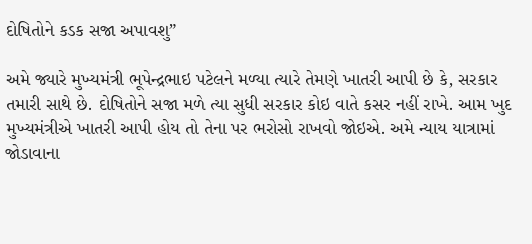દોષિતોને કડક સજા અપાવશુ”

અમે જ્યારે મુખ્યમંત્રી ભૂપેન્દ્રભાઇ પટેલને મળ્યા ત્યારે તેમણે ખાતરી આપી છે કે, સરકાર તમારી સાથે છે. દોષિતોને સજા મળે ત્યા સુધી સરકાર કોઇ વાતે કસર નહીં રાખે. આમ ખુદ મુખ્યમંત્રીએ ખાતરી આપી હોય તો તેના પર ભરોસો રાખવો જોઇએ. અમે ન્યાય યાત્રામાં જોડાવાના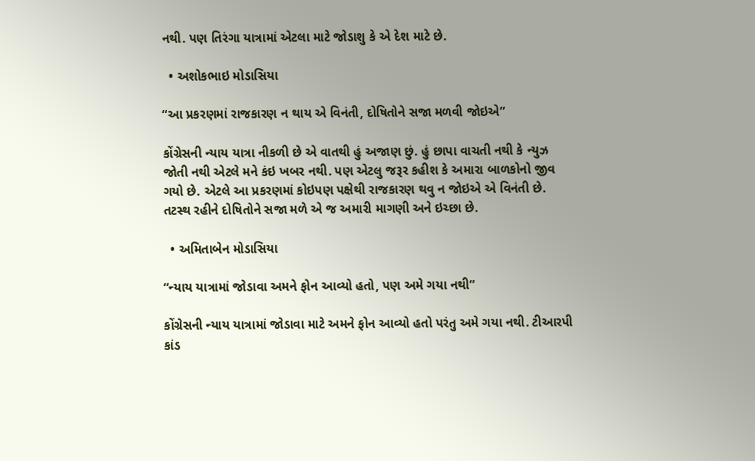નથી. પણ તિરંગા યાત્રામાં એટલા માટે જોડાશુ કે એ દેશ માટે છે.

  • અશોકભાઇ મોડાસિયા

“આ પ્રકરણમાં રાજકારણ ન થાય એ વિનંતી, દોષિતોને સજા મળવી જોઇએ”

કોંગ્રેસની ન્યાય યાત્રા નીકળી છે એ વાતથી હું અજાણ છું. હું છાપા વાચતી નથી કે ન્યુઝ જોતી નથી એટલે મને કંઇ ખબર નથી. પણ એટલુ જરૂર કહીશ કે અમારા બાળકોનો જીવ ગયો છે. એટલે આ પ્રકરણમાં કોઇપણ પક્ષેથી રાજકારણ થવુ ન જોઇએ એ વિનંતી છે. તટસ્થ રહીને દોષિતોને સજા મળે એ જ અમારી માગણી અને ઇચ્છા છે.

  • અમિતાબેન મોડાસિયા

“ન્યાય યાત્રામાં જોડાવા અમને ફોન આવ્યો હતો, પણ અમે ગયા નથી”

કોંગ્રેસની ન્યાય યાત્રામાં જોડાવા માટે અમને ફોન આવ્યો હતો પરંતુ અમે ગયા નથી. ટીઆરપી કાંડ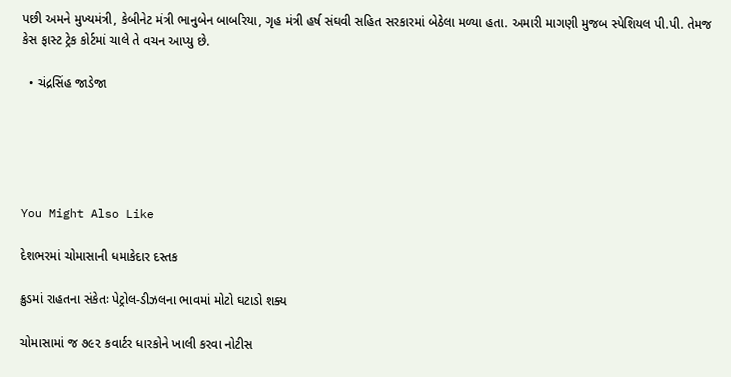પછી અમને મુખ્યમંત્રી, કેબીનેટ મંત્રી ભાનુબેન બાબરિયા, ગૃહ મંત્રી હર્ષ સંઘવી સહિત સરકારમાં બેઠેલા મળ્યા હતા. અમારી માગણી મુજબ સ્પેશિયલ પી.પી. તેમજ કેસ ફાસ્ટ ટ્રેક કોર્ટમાં ચાલે તે વચન આપ્યુ છે.

  • ચંદ્રસિંહ જાડેજા





You Might Also Like

દેશભરમાં ચોમાસાની ધમાકેદાર દસ્તક

ક્રુડમાં રાહતના સંકેતઃ પેટ્રોલ-ડીઝલના ભાવમાં મોટો ઘટાડો શક્ય

ચોમાસામાં જ ૭૯૨ કવાર્ટર ધારકોને ખાલી કરવા નોટીસ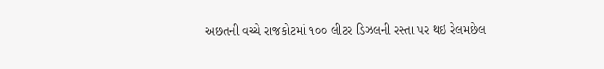અછતની વચ્ચે રાજકોટમાં ૧૦૦ લીટર ડિઝલની રસ્તા પર થઇ રેલમછેલ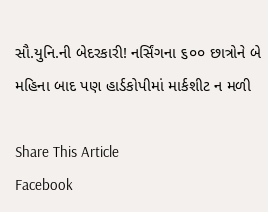સૌ.યુનિ.ની બેદરકારી! નર્સિંગના ૬૦૦ છાત્રોને બે મહિના બાદ પણ હાર્ડકોપીમાં માર્કશીટ ન મળી

Share This Article
Facebook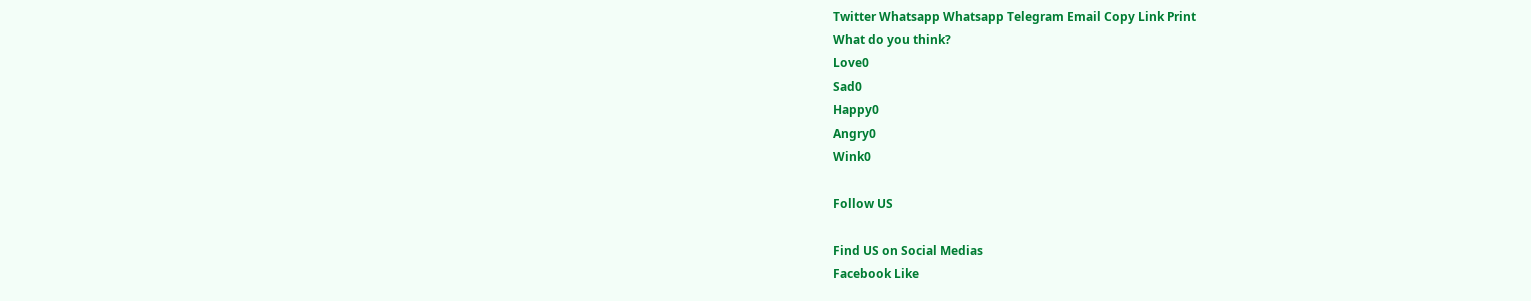Twitter Whatsapp Whatsapp Telegram Email Copy Link Print
What do you think?
Love0
Sad0
Happy0
Angry0
Wink0

Follow US

Find US on Social Medias
Facebook Like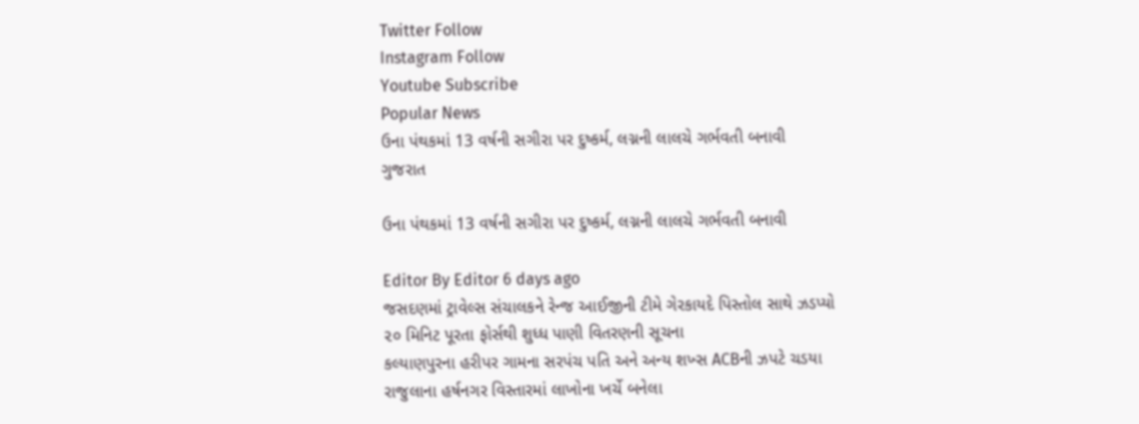Twitter Follow
Instagram Follow
Youtube Subscribe
Popular News
ઉના પંથકમાં 13 વર્ષની સગીરા પર દુષ્કર્મ, લગ્નની લાલચે ગર્ભવતી બનાવી
ગુજરાત

ઉના પંથકમાં 13 વર્ષની સગીરા પર દુષ્કર્મ, લગ્નની લાલચે ગર્ભવતી બનાવી

Editor By Editor 6 days ago
જસદણમાં ટ્રાવેલ્સ સંચાલકને રેન્જ આઈજીની ટીમે ગેરકાયદે પિસ્તોલ સાથે ઝડપ્યો
૨૦ મિનિટ પૂરતા ફોર્સથી શુધ્ધ પાણી વિતરણની સૂચના
કલ્યાણપુરના હરીપર ગામના સરપંચ પતિ અને અન્ય શખ્સ ACBની ઝપટે ચડયા
રાજુલાના હર્ષનગર વિસ્તારમાં લાખોના ખર્ચે બનેલા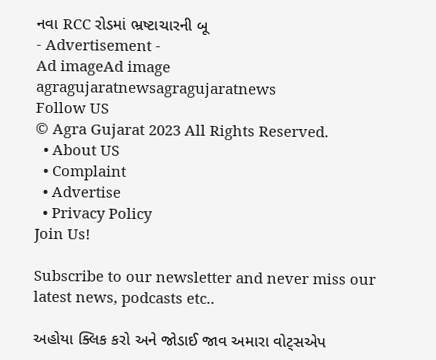નવા RCC રોડમાં ભ્રષ્ટાચારની બૂ
- Advertisement -
Ad imageAd image
agragujaratnewsagragujaratnews
Follow US
© Agra Gujarat 2023 All Rights Reserved.
  • About US
  • Complaint
  • Advertise
  • Privacy Policy
Join Us!

Subscribe to our newsletter and never miss our latest news, podcasts etc..

અહોયા ક્લિક કરો અને જોડાઈ જાવ અમારા વોટ્સએપ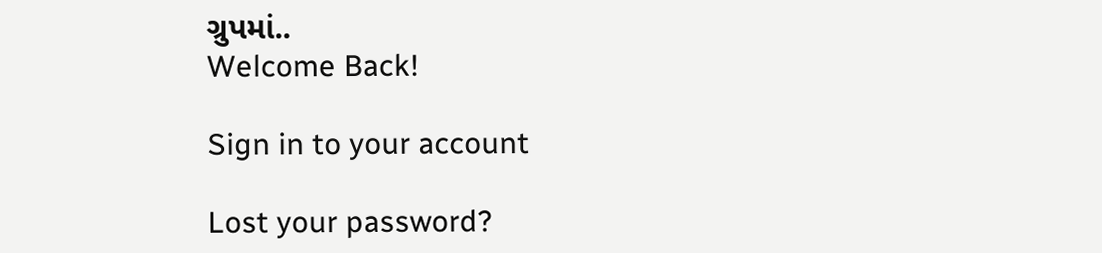ગ્રુપમાં..
Welcome Back!

Sign in to your account

Lost your password?